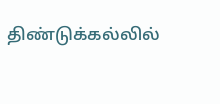திண்டுக்கல்லில்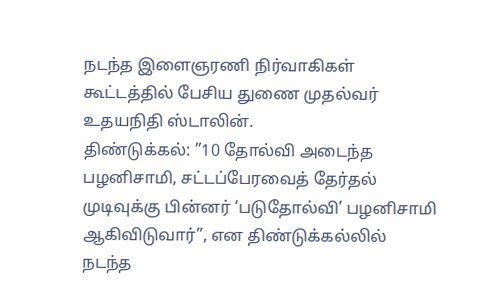நடந்த இளைஞரணி நிர்வாகிகள் கூட்டத்தில் பேசிய துணை முதல்வர் உதயநிதி ஸ்டாலின்.
திண்டுக்கல்: ”10 தோல்வி அடைந்த பழனிசாமி, சட்டப்பேரவைத் தேர்தல் முடிவுக்கு பின்னர் ‘படுதோல்வி’ பழனிசாமி ஆகிவிடுவார்”, என திண்டுக்கல்லில் நடந்த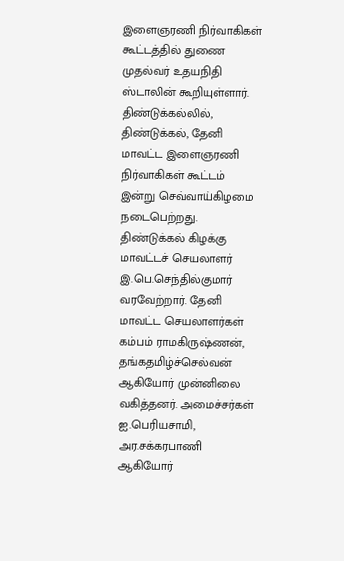இளைஞரணி நிர்வாகிகள் கூட்டத்தில் துணை முதல்வர் உதயநிதி ஸ்டாலின் கூறியுள்ளார்.
திண்டுக்கல்லில், திண்டுக்கல், தேனி மாவட்ட இளைஞரணி நிர்வாகிகள் கூட்டம் இன்று செவ்வாய்கிழமை நடைபெற்றது. திண்டுக்கல் கிழக்கு மாவட்டச் செயலாளர் இ.பெ.செந்தில்குமார் வரவேற்றார். தேனி மாவட்ட செயலாளர்கள் கம்பம் ராமகிருஷ்ணன், தங்கதமிழ்ச்செல்வன் ஆகியோர் முன்னிலை வகித்தனர். அமைச்சர்கள் ஐ.பெரியசாமி, அர.சக்கரபாணி ஆகியோர்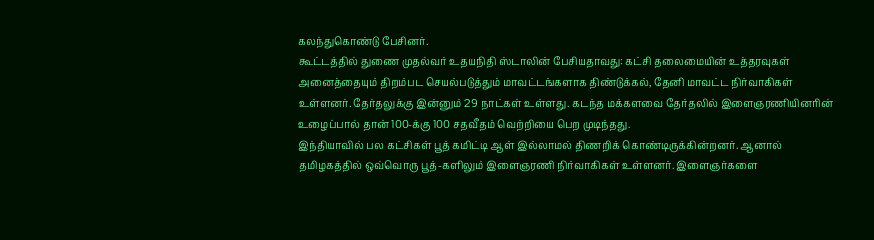கலந்துகொண்டு பேசினர்.
கூட்டத்தில் துணை முதல்வர் உதயநிதி ஸ்டாலின் பேசியதாவது: கட்சி தலைமையின் உத்தரவுகள் அனைத்தையும் திறம்பட செயல்படுத்தும் மாவட்டங்களாக திண்டுக்கல், தேனி மாவட்ட நிர்வாகிகள் உள்ளனர். தேர்தலுக்கு இன்னும் 29 நாட்கள் உள்ளது. கடந்த மக்களவை தேர்தலில் இளைஞரணியினரின் உழைப்பால் தான் 100-க்கு 100 சதவீதம் வெற்றியை பெற முடிந்தது.
இந்தியாவில் பல கட்சிகள் பூத் கமிட்டி ஆள் இல்லாமல் திணறிக் கொண்டிருக்கின்றனர். ஆனால் தமிழகத்தில் ஒவ்வொரு பூத்-களிலும் இளைஞரணி நிர்வாகிகள் உள்ளனர். இளைஞர்களை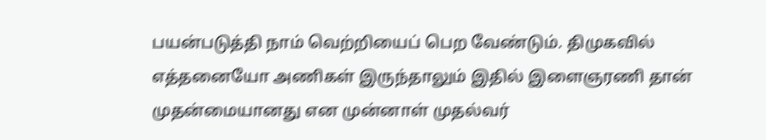பயன்படுத்தி நாம் வெற்றியைப் பெற வேண்டும். திமுகவில் எத்தனையோ அணிகள் இருந்தாலும் இதில் இளைஞரணி தான் முதன்மையானது என முன்னாள் முதல்வர்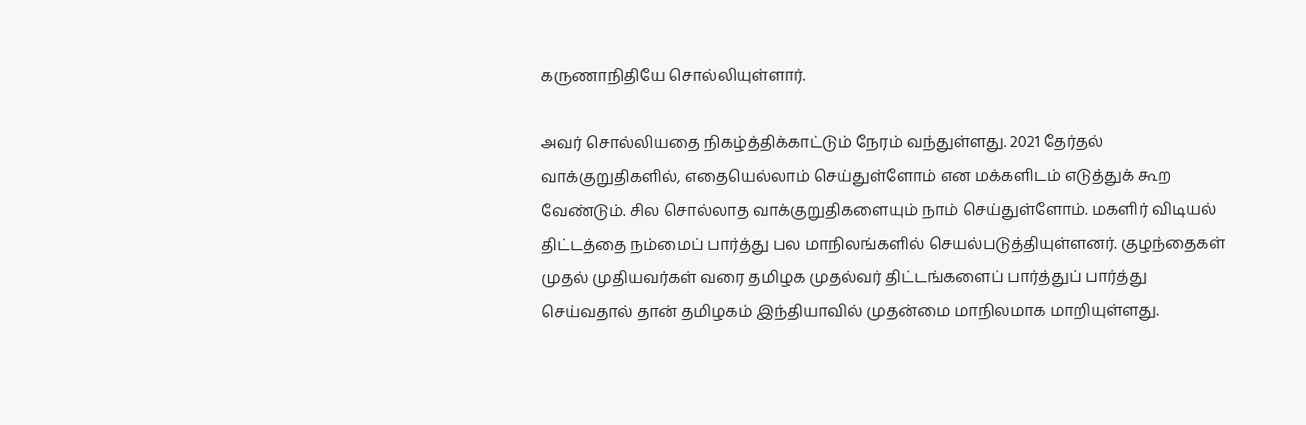கருணாநிதியே சொல்லியுள்ளார்.

அவர் சொல்லியதை நிகழ்த்திக்காட்டும் நேரம் வந்துள்ளது. 2021 தேர்தல் வாக்குறுதிகளில், எதையெல்லாம் செய்துள்ளோம் என மக்களிடம் எடுத்துக் கூற வேண்டும். சில சொல்லாத வாக்குறுதிகளையும் நாம் செய்துள்ளோம். மகளிர் விடியல் திட்டத்தை நம்மைப் பார்த்து பல மாநிலங்களில் செயல்படுத்தியுள்ளனர். குழந்தைகள் முதல் முதியவர்கள் வரை தமிழக முதல்வர் திட்டங்களைப் பார்த்துப் பார்த்து செய்வதால் தான் தமிழகம் இந்தியாவில் முதன்மை மாநிலமாக மாறியுள்ளது.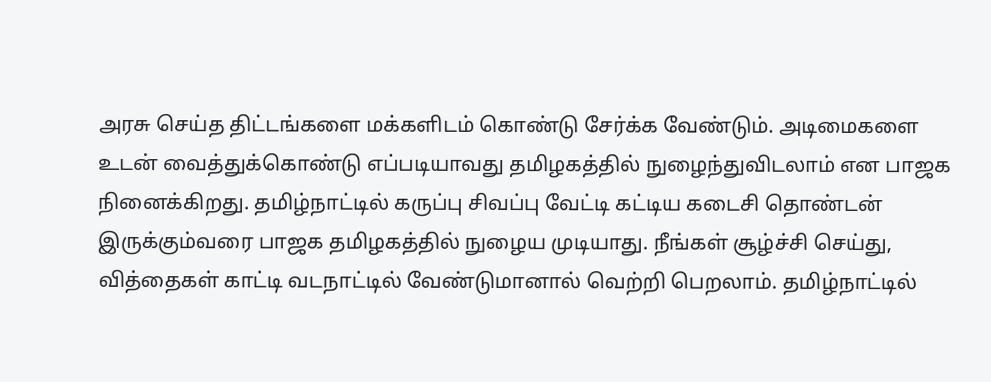அரசு செய்த திட்டங்களை மக்களிடம் கொண்டு சேர்க்க வேண்டும். அடிமைகளை உடன் வைத்துக்கொண்டு எப்படியாவது தமிழகத்தில் நுழைந்துவிடலாம் என பாஜக நினைக்கிறது. தமிழ்நாட்டில் கருப்பு சிவப்பு வேட்டி கட்டிய கடைசி தொண்டன் இருக்கும்வரை பாஜக தமிழகத்தில் நுழைய முடியாது. நீங்கள் சூழ்ச்சி செய்து, வித்தைகள் காட்டி வடநாட்டில் வேண்டுமானால் வெற்றி பெறலாம். தமிழ்நாட்டில்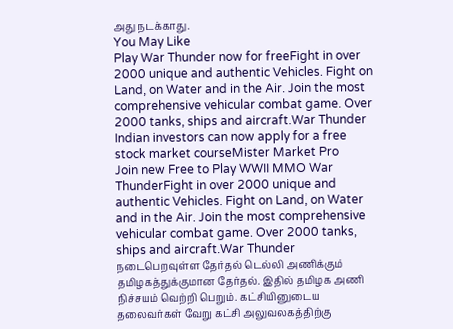அது நடக்காது.
You May Like
Play War Thunder now for freeFight in over 2000 unique and authentic Vehicles. Fight on Land, on Water and in the Air. Join the most comprehensive vehicular combat game. Over 2000 tanks, ships and aircraft.War Thunder
Indian investors can now apply for a free stock market courseMister Market Pro
Join new Free to Play WWII MMO War ThunderFight in over 2000 unique and authentic Vehicles. Fight on Land, on Water and in the Air. Join the most comprehensive vehicular combat game. Over 2000 tanks, ships and aircraft.War Thunder
நடைபெறவுள்ள தேர்தல் டெல்லி அணிக்கும் தமிழகத்துக்குமான தேர்தல். இதில் தமிழக அணி நிச்சயம் வெற்றி பெறும். கட்சியினுடைய தலைவர்கள் வேறு கட்சி அலுவலகத்திற்கு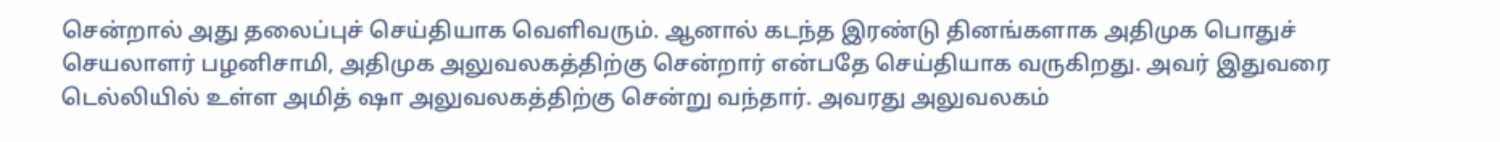சென்றால் அது தலைப்புச் செய்தியாக வெளிவரும். ஆனால் கடந்த இரண்டு தினங்களாக அதிமுக பொதுச் செயலாளர் பழனிசாமி, அதிமுக அலுவலகத்திற்கு சென்றார் என்பதே செய்தியாக வருகிறது. அவர் இதுவரை டெல்லியில் உள்ள அமித் ஷா அலுவலகத்திற்கு சென்று வந்தார். அவரது அலுவலகம்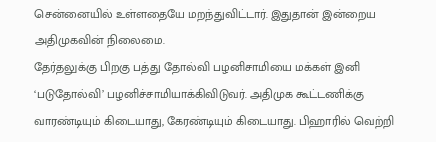சென்னையில் உள்ளதையே மறந்துவிட்டார். இதுதான் இன்றைய அதிமுகவின் நிலைமை.
தேர்தலுக்கு பிறகு பத்து தோல்வி பழனிசாமியை மக்கள் இனி ‘படுதோல்வி’ பழனிச்சாமியாக்கிவிடுவர். அதிமுக கூட்டணிக்கு வாரண்டியும் கிடையாது, கேரண்டியும் கிடையாது. பிஹாரில் வெற்றி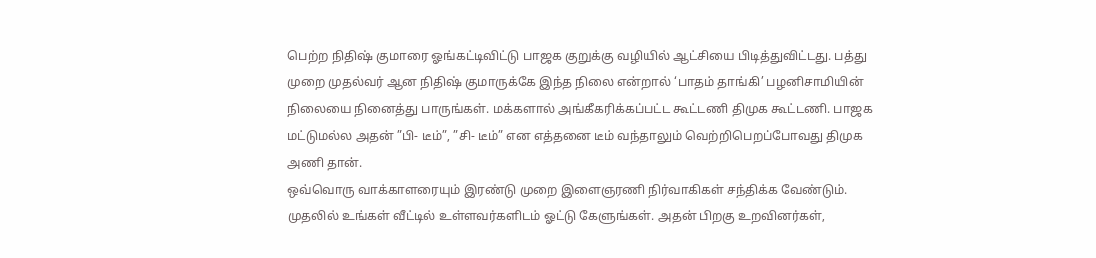பெற்ற நிதிஷ் குமாரை ஓங்கட்டிவிட்டு பாஜக குறுக்கு வழியில் ஆட்சியை பிடித்துவிட்டது. பத்து முறை முதல்வர் ஆன நிதிஷ் குமாருக்கே இந்த நிலை என்றால் ‘பாதம் தாங்கி’ பழனிசாமியின் நிலையை நினைத்து பாருங்கள். மக்களால் அங்கீகரிக்கப்பட்ட கூட்டணி திமுக கூட்டணி. பாஜக மட்டுமல்ல அதன் ”பி- டீம்”, ”சி- டீம்” என எத்தனை டீம் வந்தாலும் வெற்றிபெறப்போவது திமுக அணி தான்.
ஒவ்வொரு வாக்காளரையும் இரண்டு முறை இளைஞரணி நிர்வாகிகள் சந்திக்க வேண்டும். முதலில் உங்கள் வீட்டில் உள்ளவர்களிடம் ஓட்டு கேளுங்கள். அதன் பிறகு உறவினர்கள்,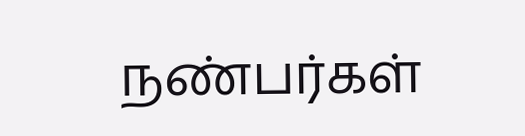நண்பர்கள்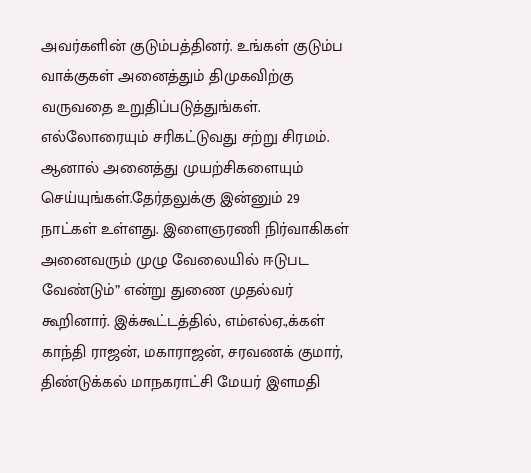அவர்களின் குடும்பத்தினர். உங்கள் குடும்ப வாக்குகள் அனைத்தும் திமுகவிற்கு வருவதை உறுதிப்படுத்துங்கள். எல்லோரையும் சரிகட்டுவது சற்று சிரமம். ஆனால் அனைத்து முயற்சிகளையும் செய்யுங்கள்.தேர்தலுக்கு இன்னும் 29 நாட்கள் உள்ளது. இளைஞரணி நிர்வாகிகள் அனைவரும் முழு வேலையில் ஈடுபட வேண்டும்” என்று துணை முதல்வர் கூறினார். இக்கூட்டத்தில், எம்எல்ஏ.,க்கள் காந்தி ராஜன், மகாராஜன், சரவணக் குமார், திண்டுக்கல் மாநகராட்சி மேயர் இளமதி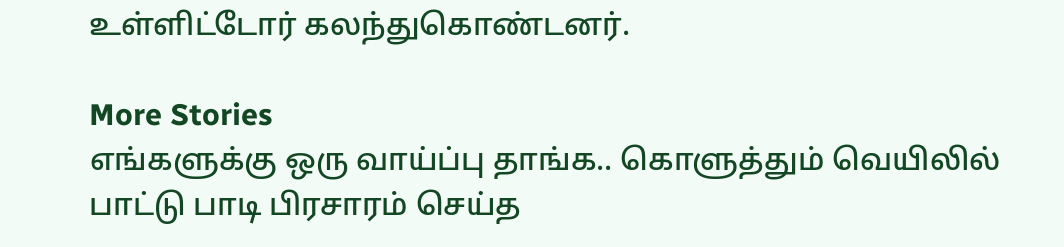உள்ளிட்டோர் கலந்துகொண்டனர்.

More Stories
எங்களுக்கு ஒரு வாய்ப்பு தாங்க.. கொளுத்தும் வெயிலில் பாட்டு பாடி பிரசாரம் செய்த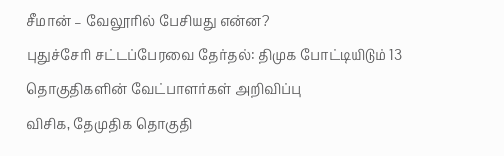சீமான் – வேலூரில் பேசியது என்ன?
புதுச்சேரி சட்டப்பேரவை தேர்தல்: திமுக போட்டியிடும் 13 தொகுதிகளின் வேட்பாளர்கள் அறிவிப்பு
விசிக, தேமுதிக தொகுதி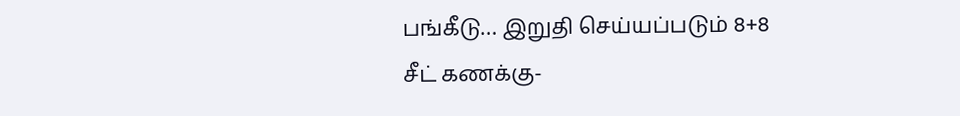பங்கீடு… இறுதி செய்யப்படும் 8+8 சீட் கணக்கு-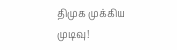திமுக முக்கிய முடிவு!